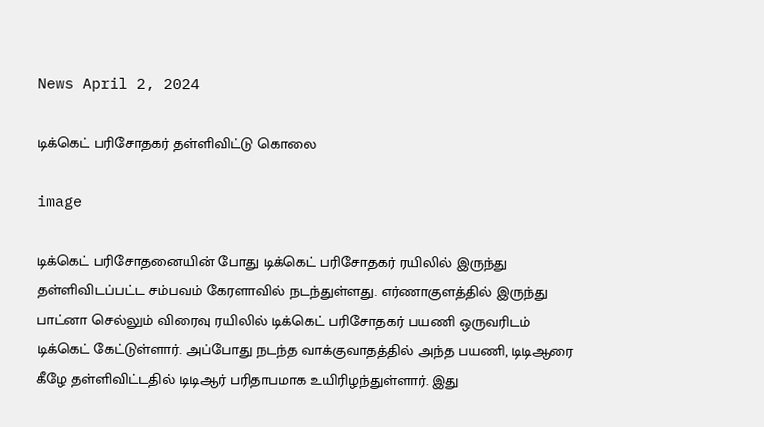News April 2, 2024

டிக்கெட் பரிசோதகர் தள்ளிவிட்டு கொலை

image

டிக்கெட் பரிசோதனையின் போது டிக்கெட் பரிசோதகர் ரயிலில் இருந்து தள்ளிவிடப்பட்ட சம்பவம் கேரளாவில் நடந்துள்ளது. எர்ணாகுளத்தில் இருந்து பாட்னா செல்லும் விரைவு ரயிலில் டிக்கெட் பரிசோதகர் பயணி ஒருவரிடம் டிக்கெட் கேட்டுள்ளார். அப்போது நடந்த வாக்குவாதத்தில் அந்த பயணி, டிடிஆரை கீழே தள்ளிவிட்டதில் டிடிஆர் பரிதாபமாக உயிரிழந்துள்ளார். இது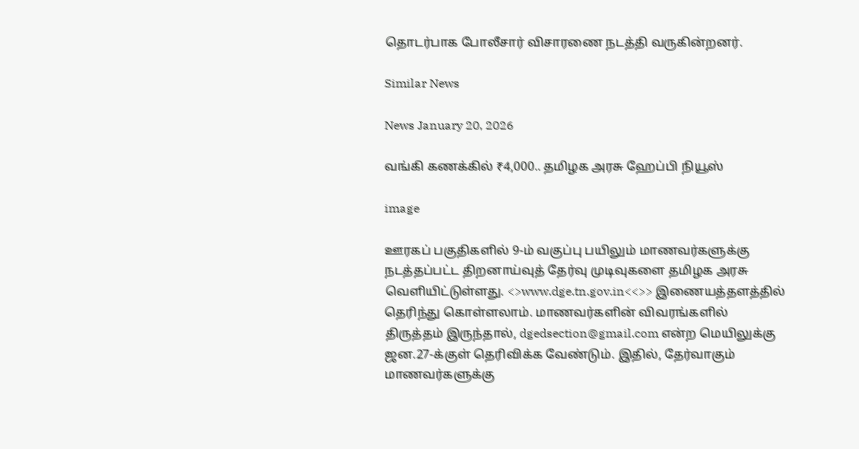தொடர்பாக போலீசார் விசாரணை நடத்தி வருகின்றனர்.

Similar News

News January 20, 2026

வங்கி கணக்கில் ₹4,000.. தமிழக அரசு ஹேப்பி நியூஸ்

image

ஊரகப் பகுதிகளில் 9-ம் வகுப்பு பயிலும் மாணவர்களுக்கு நடத்தப்பட்ட திறனாய்வுத் தேர்வு முடிவுகளை தமிழக அரசு வெளியிட்டுள்ளது. <>www.dge.tn.gov.in<<>> இணையத்தளத்தில் தெரிந்து கொள்ளலாம். மாணவர்களின் விவரங்களில் திருத்தம் இருந்தால், dgedsection@gmail.com என்ற மெயிலுக்கு ஜன.27-க்குள் தெரிவிக்க வேண்டும். இதில், தேர்வாகும் மாணவர்களுக்கு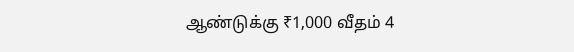ஆண்டுக்கு ₹1,000 வீதம் 4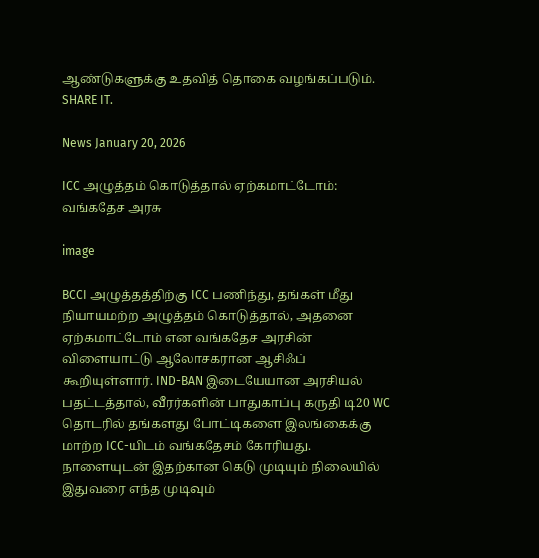ஆண்டுகளுக்கு உதவித் தொகை வழங்கப்படும். SHARE IT.

News January 20, 2026

ICC அழுத்தம் கொடுத்தால் ஏற்கமாட்டோம்: வங்கதேச அரசு

image

BCCI அழுத்தத்திற்கு ICC பணிந்து, தங்கள் மீது நியாயமற்ற அழுத்தம் கொடுத்தால், அதனை ஏற்கமாட்டோம் என வங்கதேச அரசின் விளையாட்டு ஆலோசகரான ஆசிஃப் கூறியுள்ளார். IND-BAN இடையேயான அரசியல் பதட்டத்தால், வீரர்களின் பாதுகாப்பு கருதி டி20 WC தொடரில் தங்களது போட்டிகளை இலங்கைக்கு மாற்ற ICC-யிடம் வங்கதேசம் கோரியது. நாளையுடன் இதற்கான கெடு முடியும் நிலையில் இதுவரை எந்த முடிவும்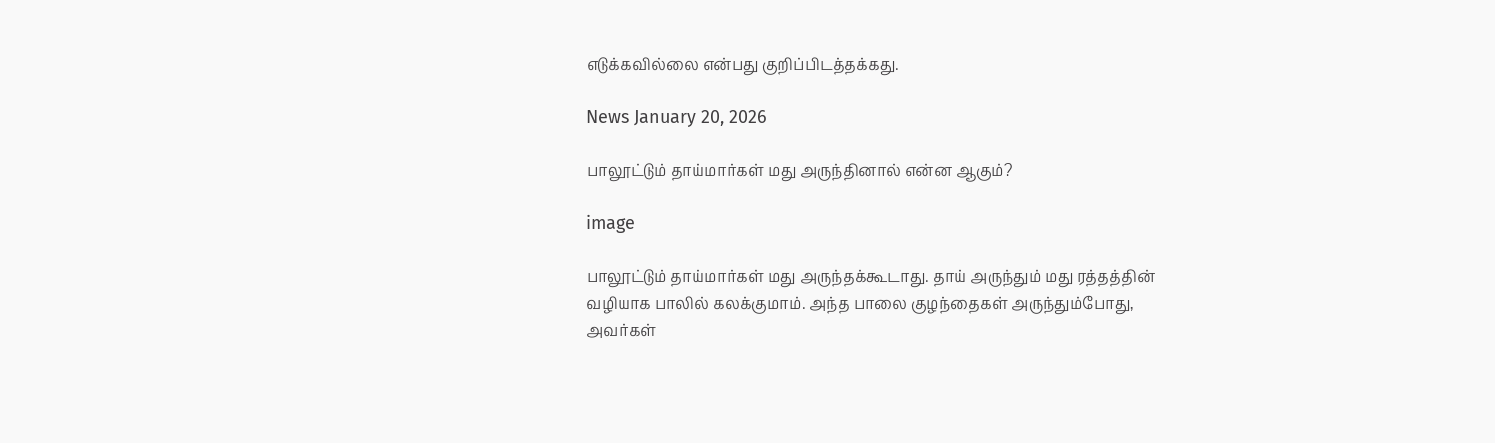எடுக்கவில்லை என்பது குறிப்பிடத்தக்கது.

News January 20, 2026

பாலூட்டும் தாய்மார்கள் மது அருந்தினால் என்ன ஆகும்?

image

பாலூட்டும் தாய்மார்கள் மது அருந்தக்கூடாது. தாய் அருந்தும் மது ரத்தத்தின் வழியாக பாலில் கலக்குமாம். அந்த பாலை குழந்தைகள் அருந்தும்போது, அவர்கள்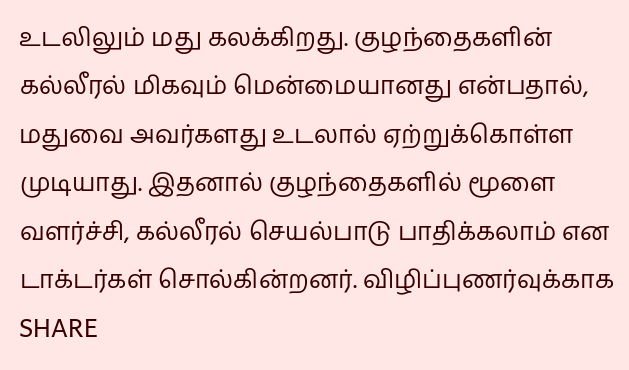உடலிலும் மது கலக்கிறது. குழந்தைகளின் கல்லீரல் மிகவும் மென்மையானது என்பதால், மதுவை அவர்களது உடலால் ஏற்றுக்கொள்ள முடியாது. இதனால் குழந்தைகளில் மூளை வளர்ச்சி, கல்லீரல் செயல்பாடு பாதிக்கலாம் என டாக்டர்கள் சொல்கின்றனர். விழிப்புணர்வுக்காக SHARE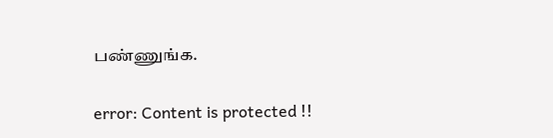பண்ணுங்க.

error: Content is protected !!